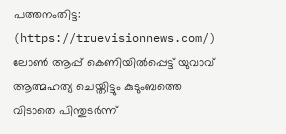പത്തനംതിട്ട: (https://truevisionnews.com/) ലോൺ ആപ്പ് കെണിയിൽപ്പെട്ട് യുവാവ് ആത്മഹത്യ ചെയ്തിട്ടും കുടുംബത്തെ വിടാതെ പിന്തുടർന്ന്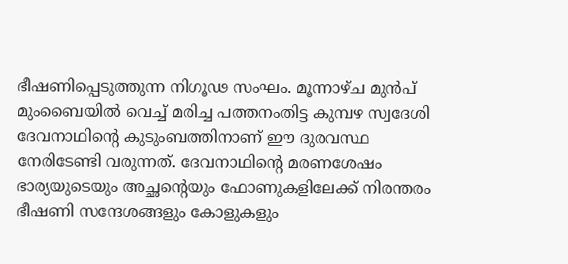ഭീഷണിപ്പെടുത്തുന്ന നിഗൂഢ സംഘം. മൂന്നാഴ്ച മുൻപ് മുംബൈയിൽ വെച്ച് മരിച്ച പത്തനംതിട്ട കുമ്പഴ സ്വദേശി ദേവനാഥിന്റെ കുടുംബത്തിനാണ് ഈ ദുരവസ്ഥ നേരിടേണ്ടി വരുന്നത്. ദേവനാഥിന്റെ മരണശേഷം ഭാര്യയുടെയും അച്ഛന്റെയും ഫോണുകളിലേക്ക് നിരന്തരം ഭീഷണി സന്ദേശങ്ങളും കോളുകളും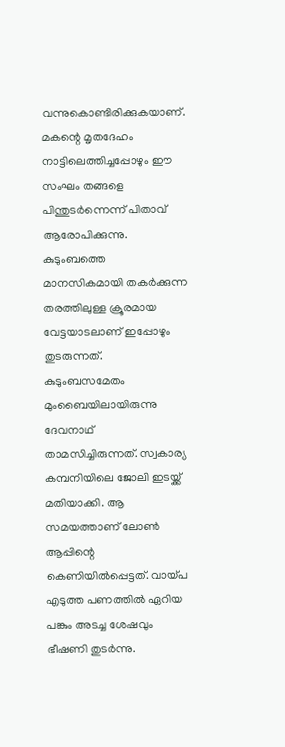വന്നുകൊണ്ടിരിക്കുകയാണ്. മകന്റെ മൃതദേഹം നാട്ടിലെത്തിച്ചപ്പോഴും ഈ സംഘം തങ്ങളെ പിന്തുടർന്നെന്ന് പിതാവ് ആരോപിക്കുന്നു. കുടുംബത്തെ മാനസികമായി തകർക്കുന്ന തരത്തിലുള്ള ക്രൂരമായ വേട്ടയാടലാണ് ഇപ്പോഴും തുടരുന്നത്.
കുടുംബസമേതം മുംബൈയിലായിരുന്നു ദേവനാഥ് താമസിച്ചിരുന്നത്. സ്വകാര്യ കമ്പനിയിലെ ജോലി ഇടയ്ക്ക് മതിയാക്കി. ആ സമയത്താണ് ലോൺ ആപ്പിന്റെ കെണിയിൽപ്പെട്ടത്. വായ്പ എടുത്ത പണത്തിൽ ഏറിയ പങ്കും അടച്ച ശേഷവും ഭീഷണി തുടർന്നു.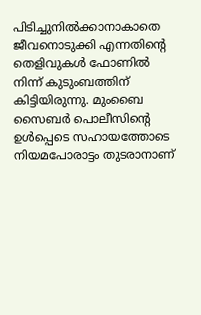പിടിച്ചുനിൽക്കാനാകാതെ ജീവനൊടുക്കി എന്നതിന്റെ തെളിവുകൾ ഫോണിൽ നിന്ന് കുടുംബത്തിന് കിട്ടിയിരുന്നു. മുംബൈ സൈബർ പൊലീസിന്റെ ഉൾപ്പെടെ സഹായത്തോടെ നിയമപോരാട്ടം തുടരാനാണ്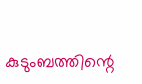കുടുംബത്തിന്റെ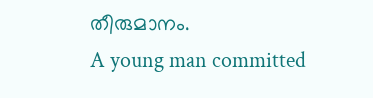തീരുമാനം.
A young man committed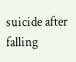suicide after falling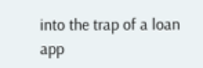into the trap of a loan app